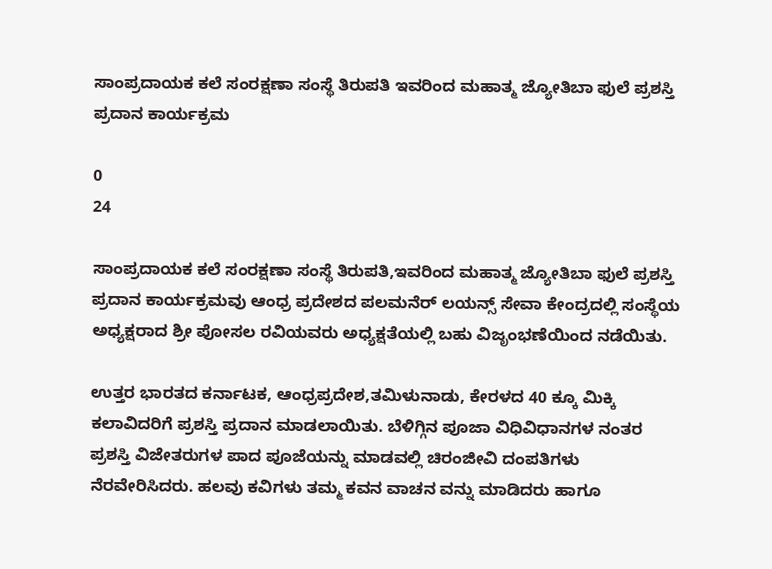ಸಾಂಪ್ರದಾಯಕ ಕಲೆ ಸಂರಕ್ಷಣಾ ಸಂಸ್ಥೆ ತಿರುಪತಿ ಇವರಿಂದ ಮಹಾತ್ಮ ಜ್ಯೋತಿಬಾ ಫುಲೆ ಪ್ರಶಸ್ತಿ ಪ್ರದಾನ ಕಾರ್ಯಕ್ರಮ

0
24

ಸಾಂಪ್ರದಾಯಕ ಕಲೆ ಸಂರಕ್ಷಣಾ ಸಂಸ್ಥೆ ತಿರುಪತಿ,ಇವರಿಂದ ಮಹಾತ್ಮ ಜ್ಯೋತಿಬಾ ಫುಲೆ ಪ್ರಶಸ್ತಿ ಪ್ರದಾನ ಕಾರ್ಯಕ್ರಮವು ಆಂಧ್ರ ಪ್ರದೇಶದ ಪಲಮನೆರ್ ಲಯನ್ಸ್ ಸೇವಾ ಕೇಂದ್ರದಲ್ಲಿ ಸಂಸ್ಥೆಯ ಅಧ್ಯಕ್ಷರಾದ ಶ್ರೀ ಪೋಸಲ ರವಿಯವರು ಅಧ್ಯಕ್ಷತೆಯಲ್ಲಿ ಬಹು ವಿಜೃಂಭಣೆಯಿಂದ ನಡೆಯಿತು.

ಉತ್ತರ ಭಾರತದ ಕರ್ನಾಟಕ, ಆಂಧ್ರಪ್ರದೇಶ,ತಮಿಳುನಾಡು, ಕೇರಳದ 40 ಕ್ಕೂ ಮಿಕ್ಕಿ ಕಲಾವಿದರಿಗೆ ಪ್ರಶಸ್ತಿ ಪ್ರದಾನ ಮಾಡಲಾಯಿತು. ಬೆಳಿಗ್ಗಿನ ಪೂಜಾ ವಿಧಿವಿಧಾನಗಳ ನಂತರ ಪ್ರಶಸ್ತಿ ವಿಜೇತರುಗಳ ಪಾದ ಪೂಜೆಯನ್ನು ಮಾಡವಲ್ಲಿ ಚಿರಂಜೀವಿ ದಂಪತಿಗಳು ನೆರವೇರಿಸಿದರು. ಹಲವು ಕವಿಗಳು ತಮ್ಮ ಕವನ ವಾಚನ ವನ್ನು ಮಾಡಿದರು ಹಾಗೂ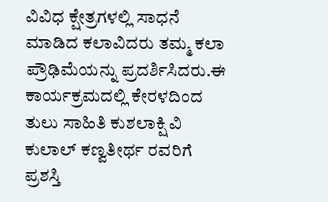ವಿವಿಧ ಕ್ಷೇತ್ರಗಳಲ್ಲಿ ಸಾಧನೆ ಮಾಡಿದ ಕಲಾವಿದರು ತಮ್ಮ ಕಲಾ ಪ್ರೌಢಿಮೆಯನ್ನು ಪ್ರದರ್ಶಿಸಿದರು.ಈ ಕಾರ್ಯಕ್ರಮದಲ್ಲಿ ಕೇರಳದಿಂದ ತುಲು ಸಾಹಿತಿ ಕುಶಲಾಕ್ಷಿ ವಿ ಕುಲಾಲ್ ಕಣ್ವತೀರ್ಥ ರವರಿಗೆ ಪ್ರಶಸ್ತಿ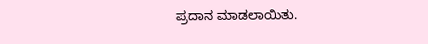ಪ್ರದಾನ ಮಾಡಲಾಯಿತು.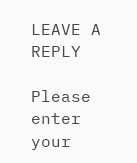LEAVE A REPLY

Please enter your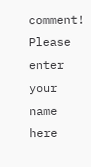comment!
Please enter your name here